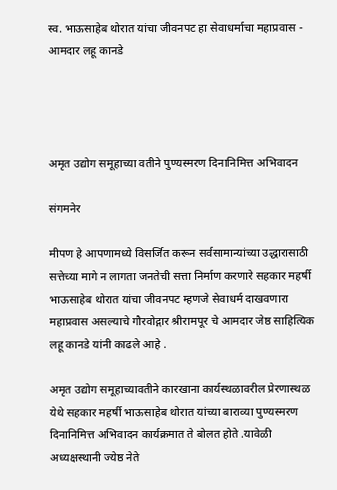स्व. भाऊसाहेब थोरात यांचा जीवनपट हा सेवाधर्माचा महाप्रवास - आमदार लहू कानडे




अमृत उद्योग समूहाच्या वतीने पुण्यस्मरण दिनानिमित्त अभिवादन

संगमनेर

मीपण हे आपणामध्ये विसर्जित करून सर्वसामान्यांच्या उद्धारासाठी सत्तेच्या मागे न लागता जनतेची सत्ता निर्माण करणारे सहकार महर्षी भाऊसाहेब थोरात यांचा जीवनपट म्हणजे सेवाधर्म दाखवणारा महाप्रवास असल्याचे गौरवोद्गार श्रीरामपूर चे आमदार जेष्ठ साहित्यिक लहू कानडे यांनी काढले आहे .

अमृत उद्योग समूहाच्यावतीने कारखाना कार्यस्थळावरील प्रेरणास्थळ येथे सहकार महर्षी भाऊसाहेब थोरात यांच्या बाराव्या पुण्यस्मरण दिनानिमित्त अभिवादन कार्यक्रमात ते बोलत होते .यावेळी अध्यक्षस्थानी ज्येष्ठ नेते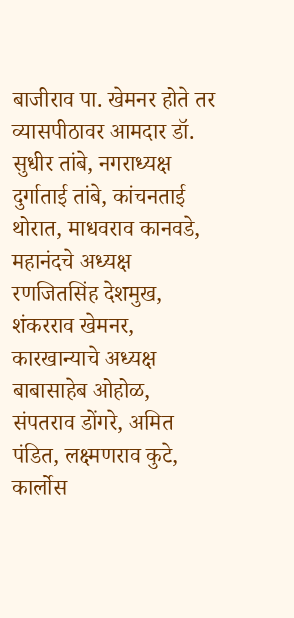बाजीराव पा. खेमनर होते तर व्यासपीठावर आमदार डॉ. सुधीर तांबे, नगराध्यक्ष दुर्गाताई तांबे, कांचनताई थोरात, माधवराव कानवडे, महानंदचे अध्यक्ष रणजितसिंह देशमुख, शंकरराव खेमनर, कारखान्याचे अध्यक्ष बाबासाहेब ओहोळ, संपतराव डोंगरे, अमित पंडित, लक्ष्मणराव कुटे, कार्लोस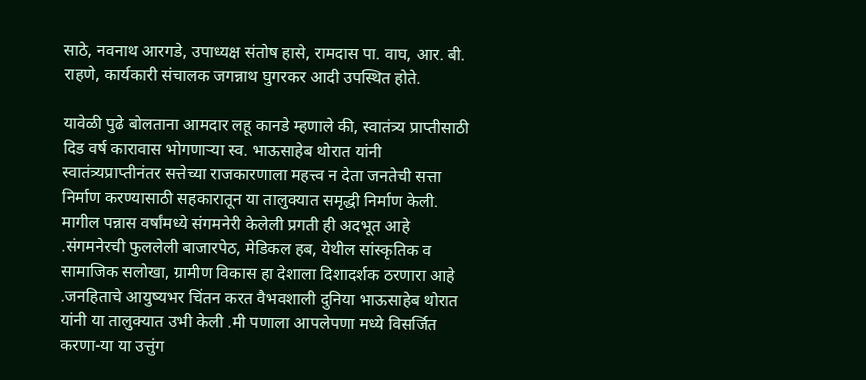साठे, नवनाथ आरगडे, उपाध्यक्ष संतोष हासे, रामदास पा. वाघ, आर. बी. राहणे, कार्यकारी संचालक जगन्नाथ घुगरकर आदी उपस्थित होते.

यावेळी पुढे बोलताना आमदार लहू कानडे म्हणाले की, स्वातंत्र्य प्राप्तीसाठी दिड वर्ष कारावास भोगणार्‍या स्व. भाऊसाहेब थोरात यांनी स्वातंत्र्यप्राप्तीनंतर सत्तेच्या राजकारणाला महत्त्व न देता जनतेची सत्ता निर्माण करण्यासाठी सहकारातून या तालुक्यात समृद्धी निर्माण केली. मागील पन्नास वर्षांमध्ये संगमनेरी केलेली प्रगती ही अदभूत आहे .संगमनेरची फुललेली बाजारपेठ, मेडिकल हब, येथील सांस्कृतिक व सामाजिक सलोखा, ग्रामीण विकास हा देशाला दिशादर्शक ठरणारा आहे .जनहिताचे आयुष्यभर चिंतन करत वैभवशाली दुनिया भाऊसाहेब थोरात यांनी या तालुक्यात उभी केली .मी पणाला आपलेपणा मध्ये विसर्जित करणा-या या उत्तुंग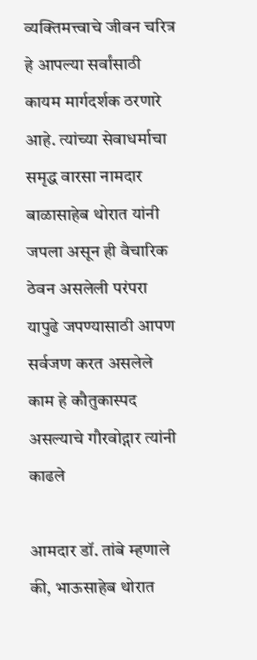व्यक्तिमत्त्वाचे जीवन चरित्र हे आपल्या सर्वांसाठी कायम मार्गदर्शक ठरणारे आहे. त्यांच्या सेवाधर्माचा समृद्ध वारसा नामदार बाळासाहेब थोरात यांनी जपला असून ही वैचारिक ठेवन असलेली परंपरा यापुढे जपण्यासाठी आपण सर्वजण करत असलेले काम हे कौतुकास्पद असल्याचे गौरवोद्गार त्यांनी काढले

आमदार डॉ. तांबे म्हणाले की, भाऊसाहेब थोरात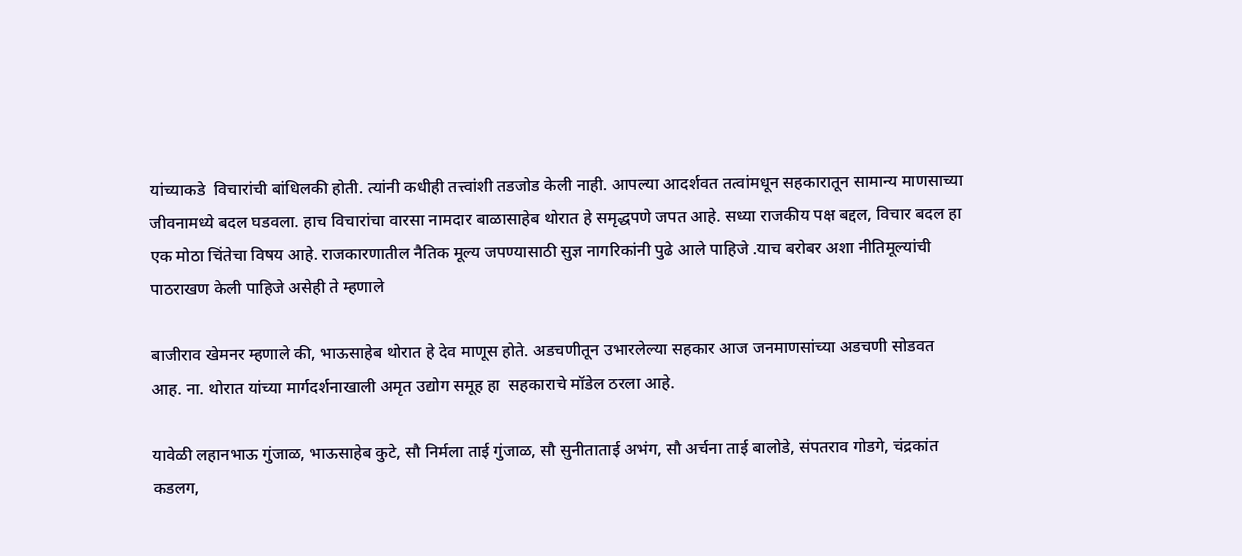यांच्याकडे  विचारांची बांधिलकी होती. त्यांनी कधीही तत्त्वांशी तडजोड केली नाही. आपल्या आदर्शवत तत्वांमधून सहकारातून सामान्य माणसाच्या जीवनामध्ये बदल घडवला. हाच विचारांचा वारसा नामदार बाळासाहेब थोरात हे समृद्धपणे जपत आहे. सध्या राजकीय पक्ष बद्दल, विचार बदल हा एक मोठा चिंतेचा विषय आहे. राजकारणातील नैतिक मूल्य जपण्यासाठी सुज्ञ नागरिकांनी पुढे आले पाहिजे .याच बरोबर अशा नीतिमूल्यांची पाठराखण केली पाहिजे असेही ते म्हणाले

बाजीराव खेमनर म्हणाले की, भाऊसाहेब थोरात हे देव माणूस होते. अडचणीतून उभारलेल्या सहकार आज जनमाणसांच्या अडचणी सोडवत आह. ना. थोरात यांच्या मार्गदर्शनाखाली अमृत उद्योग समूह हा  सहकाराचे मॉडेल ठरला आहे.

यावेळी लहानभाऊ गुंजाळ, भाऊसाहेब कुटे, सौ निर्मला ताई गुंजाळ, सौ सुनीताताई अभंग, सौ अर्चना ताई बालोडे, संपतराव गोडगे, चंद्रकांत कडलग,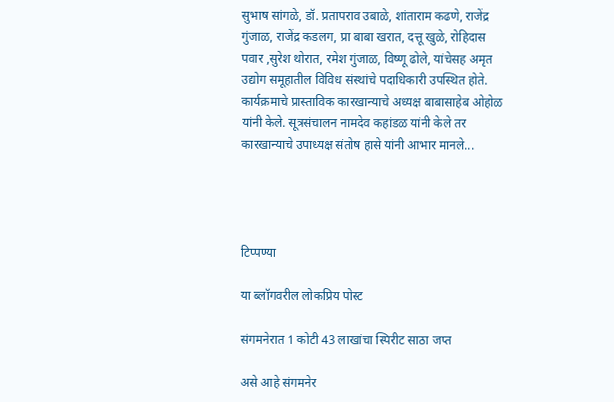सुभाष सांगळे, डॉ. प्रतापराव उबाळे, शांताराम कढणे, राजेंद्र गुंजाळ, राजेंद्र कडलग, प्रा बाबा खरात, दत्तू खुळे, रोहिदास पवार ,सुरेश थोरात, रमेश गुंजाळ, विष्णू ढोले, यांचेसह अमृत उद्योग समूहातील विविध संस्थांचे पदाधिकारी उपस्थित होते. कार्यक्रमाचे प्रास्ताविक कारखान्याचे अध्यक्ष बाबासाहेब ओहोळ यांनी केले. सूत्रसंचालन नामदेव कहांडळ यांनी केले तर कारखान्याचे उपाध्यक्ष संतोष हासे यांनी आभार मानले...




टिप्पण्या

या ब्लॉगवरील लोकप्रिय पोस्ट

संगमनेरात 1 कोटी 43 लाखांचा स्पिरीट साठा जप्त

असे आहे संगमनेर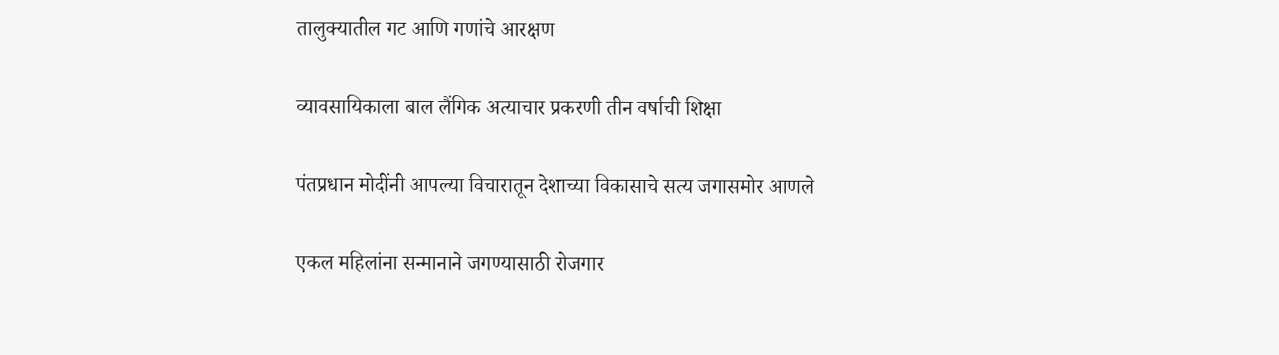तालुक्यातील गट आणि गणांचे आरक्षण

व्यावसायिकाला बाल लैंगिक अत्याचार प्रकरणी तीन वर्षाची शिक्षा

पंतप्रधान मोदींनी आपल्या विचारातून देशाच्या विकासाचे सत्य जगासमोर आणले

एकल महिलांना सन्मानाने जगण्यासाठी रोजगार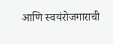आणि स्वयंरोजगाराची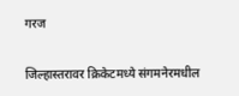गरज

जिल्हास्तरावर क्रिकेटमध्ये संगमनेरमधील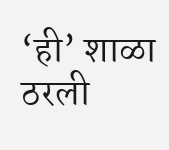‘ही’ शाळा ठरली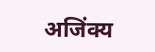अजिंक्य